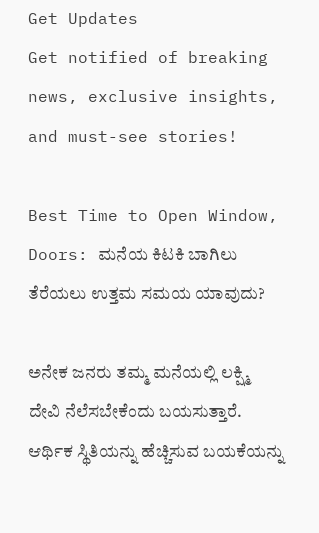Get Updates
Get notified of breaking news, exclusive insights, and must-see stories!

Best Time to Open Window, Doors: ಮನೆಯ ಕಿಟಕಿ ಬಾಗಿಲು ತೆರೆಯಲು ಉತ್ತಮ ಸಮಯ ಯಾವುದು?

ಅನೇಕ ಜನರು ತಮ್ಮ ಮನೆಯಲ್ಲಿ ಲಕ್ಷ್ಮಿ ದೇವಿ ನೆಲೆಸಬೇಕೆಂದು ಬಯಸುತ್ತಾರೆ. ಆರ್ಥಿಕ ಸ್ಥಿತಿಯನ್ನು ಹೆಚ್ಚಿಸುವ ಬಯಕೆಯನ್ನು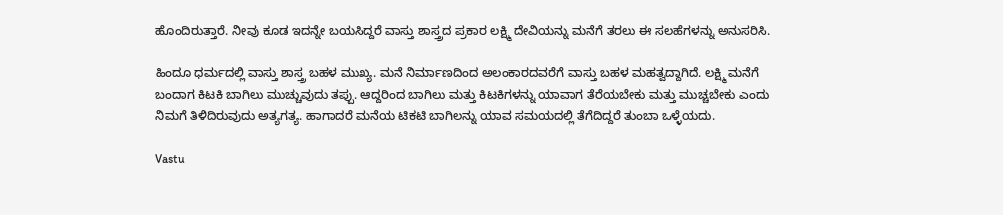ಹೊಂದಿರುತ್ತಾರೆ. ನೀವು ಕೂಡ ಇದನ್ನೇ ಬಯಸಿದ್ದರೆ ವಾಸ್ತು ಶಾಸ್ತ್ರದ ಪ್ರಕಾರ ಲಕ್ಷ್ಮಿ ದೇವಿಯನ್ನು ಮನೆಗೆ ತರಲು ಈ ಸಲಹೆಗಳನ್ನು ಅನುಸರಿಸಿ.

ಹಿಂದೂ ಧರ್ಮದಲ್ಲಿ ವಾಸ್ತು ಶಾಸ್ತ್ರ ಬಹಳ ಮುಖ್ಯ. ಮನೆ ನಿರ್ಮಾಣದಿಂದ ಅಲಂಕಾರದವರೆಗೆ ವಾಸ್ತು ಬಹಳ ಮಹತ್ವದ್ದಾಗಿದೆ. ಲಕ್ಷ್ಮಿ ಮನೆಗೆ ಬಂದಾಗ ಕಿಟಕಿ ಬಾಗಿಲು ಮುಚ್ಚುವುದು ತಪ್ಪು. ಆದ್ದರಿಂದ ಬಾಗಿಲು ಮತ್ತು ಕಿಟಕಿಗಳನ್ನು ಯಾವಾಗ ತೆರೆಯಬೇಕು ಮತ್ತು ಮುಚ್ಚಬೇಕು ಎಂದು ನಿಮಗೆ ತಿಳಿದಿರುವುದು ಅತ್ಯಗತ್ಯ. ಹಾಗಾದರೆ ಮನೆಯ ಟಿಕಟಿ ಬಾಗಿಲನ್ನು ಯಾವ ಸಮಯದಲ್ಲಿ ತೆಗೆದಿದ್ದರೆ ತುಂಬಾ ಒಳ್ಳೆಯದು.

Vastu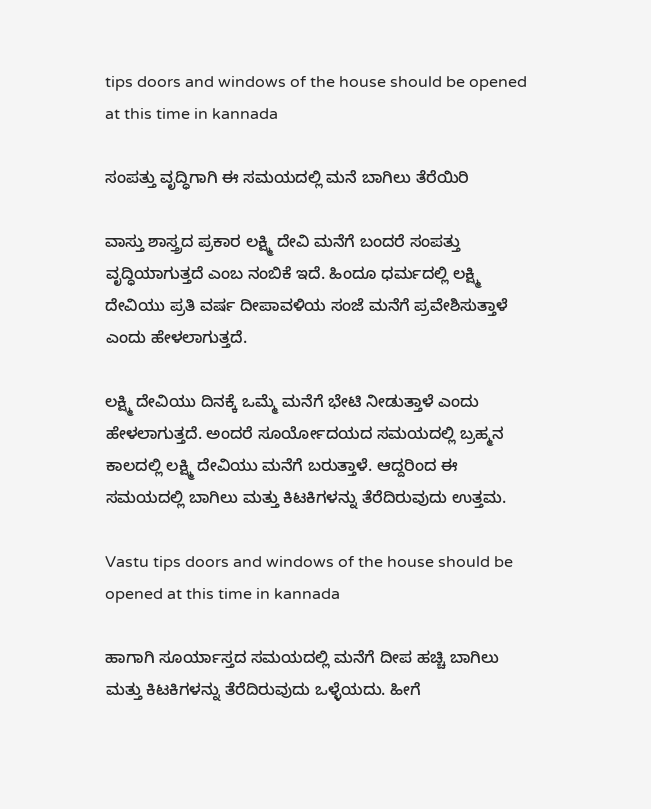tips doors and windows of the house should be opened at this time in kannada

ಸಂಪತ್ತು ವೃದ್ಧಿಗಾಗಿ ಈ ಸಮಯದಲ್ಲಿ ಮನೆ ಬಾಗಿಲು ತೆರೆಯಿರಿ

ವಾಸ್ತು ಶಾಸ್ತ್ರದ ಪ್ರಕಾರ ಲಕ್ಷ್ಮಿ ದೇವಿ ಮನೆಗೆ ಬಂದರೆ ಸಂಪತ್ತು ವೃದ್ಧಿಯಾಗುತ್ತದೆ ಎಂಬ ನಂಬಿಕೆ ಇದೆ. ಹಿಂದೂ ಧರ್ಮದಲ್ಲಿ ಲಕ್ಷ್ಮಿ ದೇವಿಯು ಪ್ರತಿ ವರ್ಷ ದೀಪಾವಳಿಯ ಸಂಜೆ ಮನೆಗೆ ಪ್ರವೇಶಿಸುತ್ತಾಳೆ ಎಂದು ಹೇಳಲಾಗುತ್ತದೆ.

ಲಕ್ಷ್ಮಿ ದೇವಿಯು ದಿನಕ್ಕೆ ಒಮ್ಮೆ ಮನೆಗೆ ಭೇಟಿ ನೀಡುತ್ತಾಳೆ ಎಂದು ಹೇಳಲಾಗುತ್ತದೆ. ಅಂದರೆ ಸೂರ್ಯೋದಯದ ಸಮಯದಲ್ಲಿ ಬ್ರಹ್ಮನ ಕಾಲದಲ್ಲಿ ಲಕ್ಷ್ಮಿ ದೇವಿಯು ಮನೆಗೆ ಬರುತ್ತಾಳೆ. ಆದ್ದರಿಂದ ಈ ಸಮಯದಲ್ಲಿ ಬಾಗಿಲು ಮತ್ತು ಕಿಟಕಿಗಳನ್ನು ತೆರೆದಿರುವುದು ಉತ್ತಮ.

Vastu tips doors and windows of the house should be opened at this time in kannada

ಹಾಗಾಗಿ ಸೂರ್ಯಾಸ್ತದ ಸಮಯದಲ್ಲಿ ಮನೆಗೆ ದೀಪ ಹಚ್ಚಿ ಬಾಗಿಲು ಮತ್ತು ಕಿಟಕಿಗಳನ್ನು ತೆರೆದಿರುವುದು ಒಳ್ಳೆಯದು. ಹೀಗೆ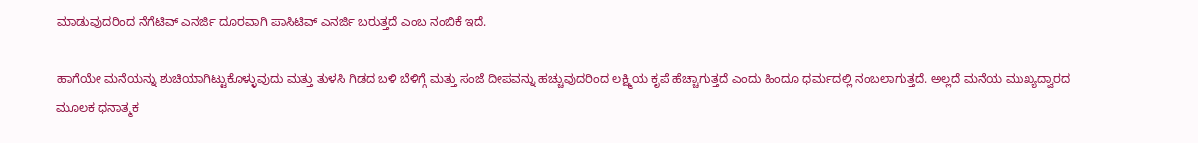ಮಾಡುವುದರಿಂದ ನೆಗೆಟಿವ್ ಎನರ್ಜಿ ದೂರವಾಗಿ ಪಾಸಿಟಿವ್ ಎನರ್ಜಿ ಬರುತ್ತದೆ ಎಂಬ ನಂಬಿಕೆ ಇದೆ.

ಹಾಗೆಯೇ ಮನೆಯನ್ನು ಶುಚಿಯಾಗಿಟ್ಟುಕೊಳ್ಳುವುದು ಮತ್ತು ತುಳಸಿ ಗಿಡದ ಬಳಿ ಬೆಳಿಗ್ಗೆ ಮತ್ತು ಸಂಜೆ ದೀಪವನ್ನು ಹಚ್ಚುವುದರಿಂದ ಲಕ್ಷ್ಮಿಯ ಕೃಪೆ ಹೆಚ್ಚಾಗುತ್ತದೆ ಎಂದು ಹಿಂದೂ ಧರ್ಮದಲ್ಲಿ ನಂಬಲಾಗುತ್ತದೆ. ಅಲ್ಲದೆ ಮನೆಯ ಮುಖ್ಯದ್ವಾರದ ಮೂಲಕ ಧನಾತ್ಮಕ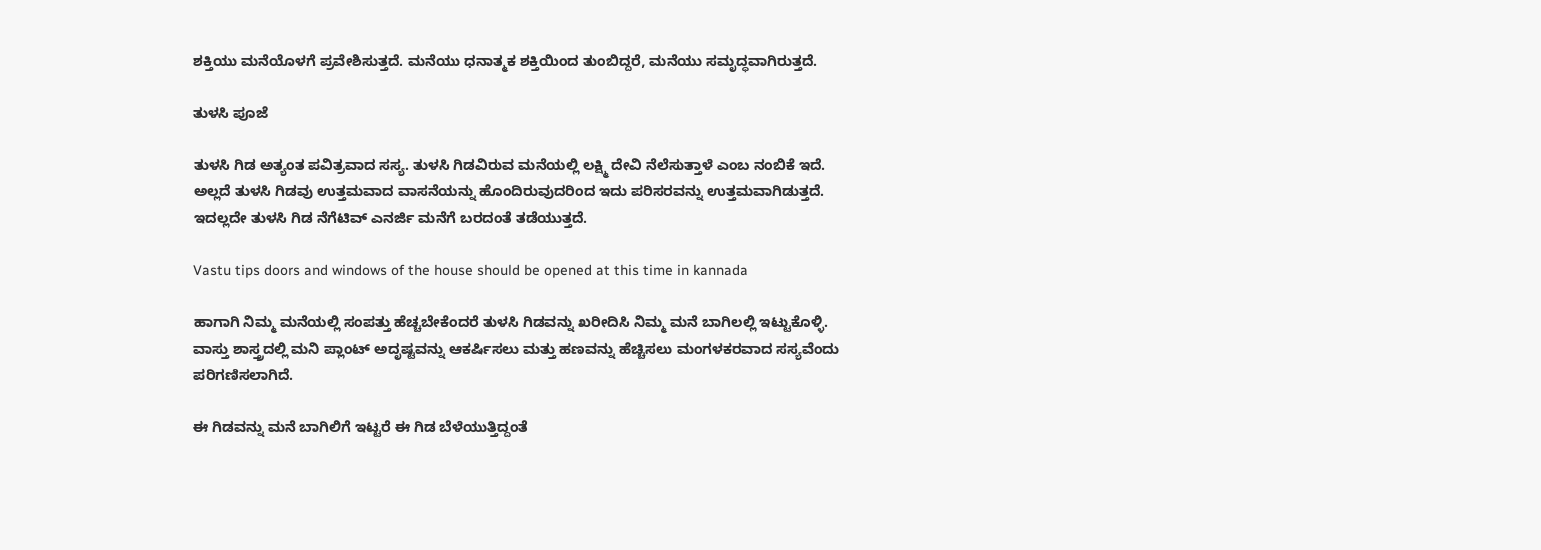ಶಕ್ತಿಯು ಮನೆಯೊಳಗೆ ಪ್ರವೇಶಿಸುತ್ತದೆ. ಮನೆಯು ಧನಾತ್ಮಕ ಶಕ್ತಿಯಿಂದ ತುಂಬಿದ್ದರೆ, ಮನೆಯು ಸಮೃದ್ಧವಾಗಿರುತ್ತದೆ.

ತುಳಸಿ ಪೂಜೆ

ತುಳಸಿ ಗಿಡ ಅತ್ಯಂತ ಪವಿತ್ರವಾದ ಸಸ್ಯ. ತುಳಸಿ ಗಿಡವಿರುವ ಮನೆಯಲ್ಲಿ ಲಕ್ಷ್ಮಿ ದೇವಿ ನೆಲೆಸುತ್ತಾಳೆ ಎಂಬ ನಂಬಿಕೆ ಇದೆ. ಅಲ್ಲದೆ ತುಳಸಿ ಗಿಡವು ಉತ್ತಮವಾದ ವಾಸನೆಯನ್ನು ಹೊಂದಿರುವುದರಿಂದ ಇದು ಪರಿಸರವನ್ನು ಉತ್ತಮವಾಗಿಡುತ್ತದೆ. ಇದಲ್ಲದೇ ತುಳಸಿ ಗಿಡ ನೆಗೆಟಿವ್ ಎನರ್ಜಿ ಮನೆಗೆ ಬರದಂತೆ ತಡೆಯುತ್ತದೆ.

Vastu tips doors and windows of the house should be opened at this time in kannada

ಹಾಗಾಗಿ ನಿಮ್ಮ ಮನೆಯಲ್ಲಿ ಸಂಪತ್ತು ಹೆಚ್ಚಬೇಕೆಂದರೆ ತುಳಸಿ ಗಿಡವನ್ನು ಖರೀದಿಸಿ ನಿಮ್ಮ ಮನೆ ಬಾಗಿಲಲ್ಲಿ ಇಟ್ಟುಕೊಳ್ಳಿ. ವಾಸ್ತು ಶಾಸ್ತ್ರದಲ್ಲಿ ಮನಿ ಪ್ಲಾಂಟ್ ಅದೃಷ್ಟವನ್ನು ಆಕರ್ಷಿಸಲು ಮತ್ತು ಹಣವನ್ನು ಹೆಚ್ಚಿಸಲು ಮಂಗಳಕರವಾದ ಸಸ್ಯವೆಂದು ಪರಿಗಣಿಸಲಾಗಿದೆ.

ಈ ಗಿಡವನ್ನು ಮನೆ ಬಾಗಿಲಿಗೆ ಇಟ್ಟರೆ ಈ ಗಿಡ ಬೆಳೆಯುತ್ತಿದ್ದಂತೆ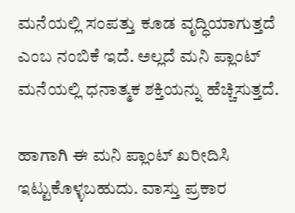ಮನೆಯಲ್ಲಿ ಸಂಪತ್ತು ಕೂಡ ವೃದ್ಧಿಯಾಗುತ್ತದೆ ಎಂಬ ನಂಬಿಕೆ ಇದೆ. ಅಲ್ಲದೆ ಮನಿ ಪ್ಲಾಂಟ್ ಮನೆಯಲ್ಲಿ ಧನಾತ್ಮಕ ಶಕ್ತಿಯನ್ನು ಹೆಚ್ಚಿಸುತ್ತದೆ.

ಹಾಗಾಗಿ ಈ ಮನಿ ಪ್ಲಾಂಟ್ ಖರೀದಿಸಿ ಇಟ್ಟುಕೊಳ್ಳಬಹುದು. ವಾಸ್ತು ಪ್ರಕಾರ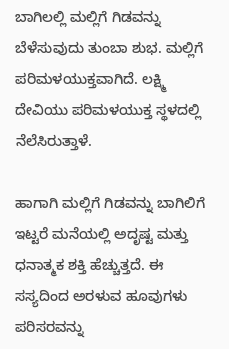ಬಾಗಿಲಲ್ಲಿ ಮಲ್ಲಿಗೆ ಗಿಡವನ್ನು ಬೆಳೆಸುವುದು ತುಂಬಾ ಶುಭ. ಮಲ್ಲಿಗೆ ಪರಿಮಳಯುಕ್ತವಾಗಿದೆ. ಲಕ್ಷ್ಮಿ ದೇವಿಯು ಪರಿಮಳಯುಕ್ತ ಸ್ಥಳದಲ್ಲಿ ನೆಲೆಸಿರುತ್ತಾಳೆ.

ಹಾಗಾಗಿ ಮಲ್ಲಿಗೆ ಗಿಡವನ್ನು ಬಾಗಿಲಿಗೆ ಇಟ್ಟರೆ ಮನೆಯಲ್ಲಿ ಅದೃಷ್ಟ ಮತ್ತು ಧನಾತ್ಮಕ ಶಕ್ತಿ ಹೆಚ್ಚುತ್ತದೆ. ಈ ಸಸ್ಯದಿಂದ ಅರಳುವ ಹೂವುಗಳು ಪರಿಸರವನ್ನು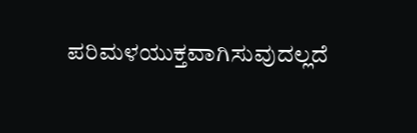ಪರಿಮಳಯುಕ್ತವಾಗಿಸುವುದಲ್ಲದೆ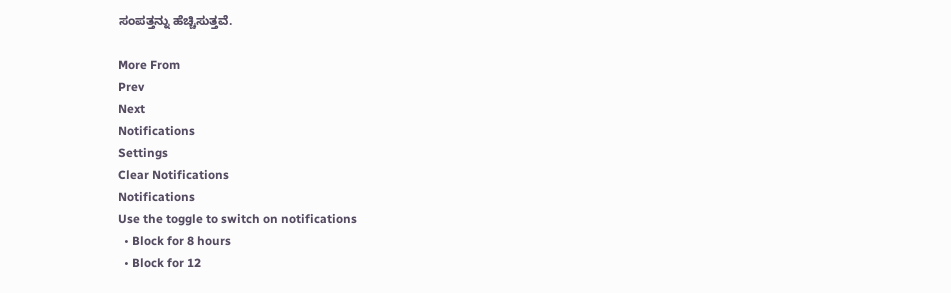ಸಂಪತ್ತನ್ನು ಹೆಚ್ಚಿಸುತ್ತವೆ.

More From
Prev
Next
Notifications
Settings
Clear Notifications
Notifications
Use the toggle to switch on notifications
  • Block for 8 hours
  • Block for 12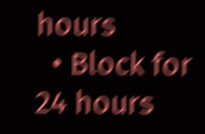hours
  • Block for 24 hours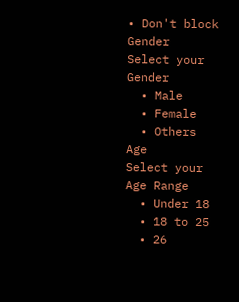• Don't block
Gender
Select your Gender
  • Male
  • Female
  • Others
Age
Select your Age Range
  • Under 18
  • 18 to 25
  • 26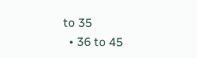to 35
  • 36 to 45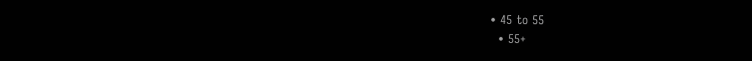• 45 to 55
  • 55+